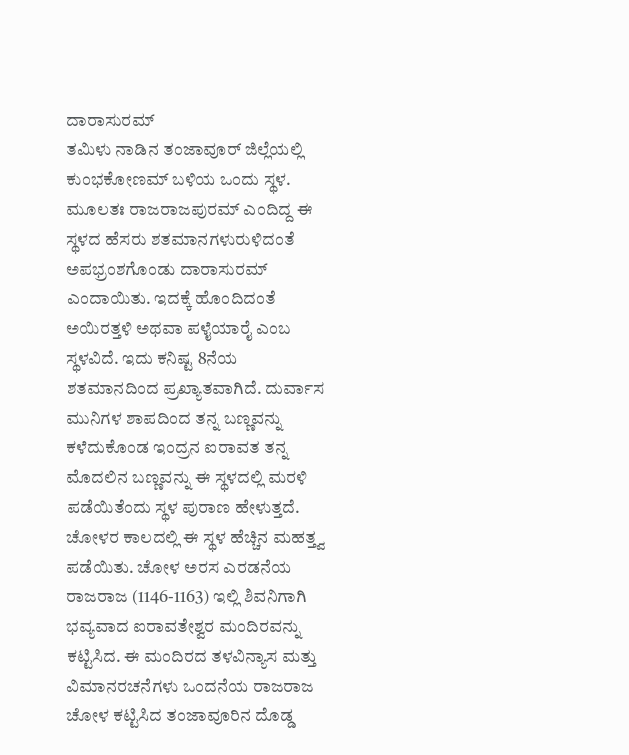ದಾರಾಸುರಮ್
ತಮಿಳು ನಾಡಿನ ತಂಜಾವೂರ್ ಜಿಲ್ಲೆಯಲ್ಲಿ ಕುಂಭಕೋಣಮ್ ಬಳಿಯ ಒಂದು ಸ್ಥಳ. ಮೂಲತಃ ರಾಜರಾಜಪುರಮ್ ಎಂದಿದ್ದ ಈ ಸ್ಥಳದ ಹೆಸರು ಶತಮಾನಗಳುರುಳಿದಂತೆ ಅಪಭ್ರಂಶಗೊಂಡು ದಾರಾಸುರಮ್ ಎಂದಾಯಿತು. ಇದಕ್ಕೆ ಹೊಂದಿದಂತೆ ಅಯಿರತ್ತಳಿ ಅಥವಾ ಪಳೈಯಾರೈ ಎಂಬ ಸ್ಥಳವಿದೆ. ಇದು ಕನಿಷ್ಟ 8ನೆಯ ಶತಮಾನದಿಂದ ಪ್ರಖ್ಯಾತವಾಗಿದೆ. ದುರ್ವಾಸ ಮುನಿಗಳ ಶಾಪದಿಂದ ತನ್ನ ಬಣ್ಣವನ್ನು ಕಳೆದುಕೊಂಡ ಇಂದ್ರನ ಐರಾವತ ತನ್ನ ಮೊದಲಿನ ಬಣ್ಣವನ್ನು ಈ ಸ್ಥಳದಲ್ಲಿ ಮರಳಿ ಪಡೆಯಿತೆಂದು ಸ್ಥಳ ಪುರಾಣ ಹೇಳುತ್ತದೆ. ಚೋಳರ ಕಾಲದಲ್ಲಿ ಈ ಸ್ಥಳ ಹೆಚ್ಚಿನ ಮಹತ್ತ್ವ ಪಡೆಯಿತು. ಚೋಳ ಅರಸ ಎರಡನೆಯ ರಾಜರಾಜ (1146-1163) ಇಲ್ಲಿ ಶಿವನಿಗಾಗಿ ಭವ್ಯವಾದ ಐರಾವತೇಶ್ವರ ಮಂದಿರವನ್ನು ಕಟ್ಟಿಸಿದ. ಈ ಮಂದಿರದ ತಳವಿನ್ಯಾಸ ಮತ್ತು ವಿಮಾನರಚನೆಗಳು ಒಂದನೆಯ ರಾಜರಾಜ ಚೋಳ ಕಟ್ಟಿಸಿದ ತಂಜಾವೂರಿನ ದೊಡ್ಡ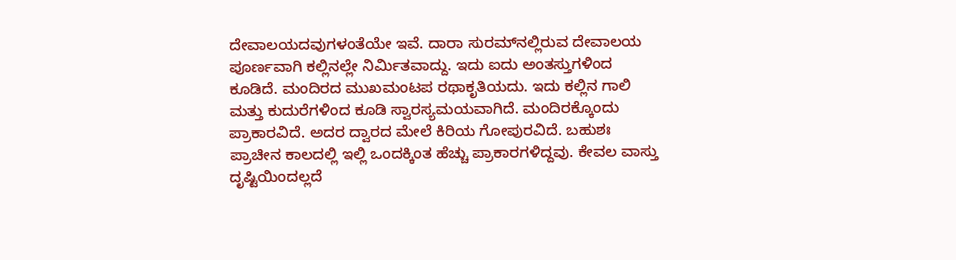ದೇವಾಲಯದವುಗಳಂತೆಯೇ ಇವೆ. ದಾರಾ ಸುರಮ್‍ನಲ್ಲಿರುವ ದೇವಾಲಯ ಪೂರ್ಣವಾಗಿ ಕಲ್ಲಿನಲ್ಲೇ ನಿರ್ಮಿತವಾದ್ದು. ಇದು ಐದು ಅಂತಸ್ತುಗಳಿಂದ ಕೂಡಿದೆ. ಮಂದಿರದ ಮುಖಮಂಟಪ ರಥಾಕೃತಿಯದು. ಇದು ಕಲ್ಲಿನ ಗಾಲಿ ಮತ್ತು ಕುದುರೆಗಳಿಂದ ಕೂಡಿ ಸ್ವಾರಸ್ಯಮಯವಾಗಿದೆ. ಮಂದಿರಕ್ಕೊಂದು ಪ್ರಾಕಾರವಿದೆ. ಅದರ ದ್ವಾರದ ಮೇಲೆ ಕಿರಿಯ ಗೋಪುರವಿದೆ. ಬಹುಶಃ ಪ್ರಾಚೀನ ಕಾಲದಲ್ಲಿ ಇಲ್ಲಿ ಒಂದಕ್ಕಿಂತ ಹೆಚ್ಚು ಪ್ರಾಕಾರಗಳಿದ್ದವು. ಕೇವಲ ವಾಸ್ತು ದೃಷ್ಟಿಯಿಂದಲ್ಲದೆ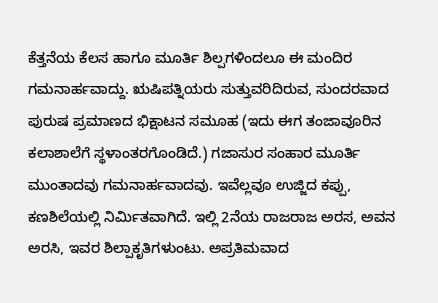ಕೆತ್ತನೆಯ ಕೆಲಸ ಹಾಗೂ ಮೂರ್ತಿ ಶಿಲ್ಪಗಳಿಂದಲೂ ಈ ಮಂದಿರ ಗಮನಾರ್ಹವಾದ್ದು. ಋಷಿಪತ್ನಿಯರು ಸುತ್ತುವರಿದಿರುವ, ಸುಂದರವಾದ ಪುರುಷ ಪ್ರಮಾಣದ ಭಿಕ್ಷಾಟನ ಸಮೂಹ (ಇದು ಈಗ ತಂಜಾವೂರಿನ ಕಲಾಶಾಲೆಗೆ ಸ್ಥಳಾಂತರಗೊಂಡಿದೆ.) ಗಜಾಸುರ ಸಂಹಾರ ಮೂರ್ತಿ ಮುಂತಾದವು ಗಮನಾರ್ಹವಾದವು. ಇವೆಲ್ಲವೂ ಉಜ್ಜಿದ ಕಪ್ಪು, ಕಣಶಿಲೆಯಲ್ಲಿ ನಿರ್ಮಿತವಾಗಿದೆ. ಇಲ್ಲಿ 2ನೆಯ ರಾಜರಾಜ ಅರಸ, ಅವನ ಅರಸಿ, ಇವರ ಶಿಲ್ಪಾಕೃತಿಗಳುಂಟು. ಅಪ್ರತಿಮವಾದ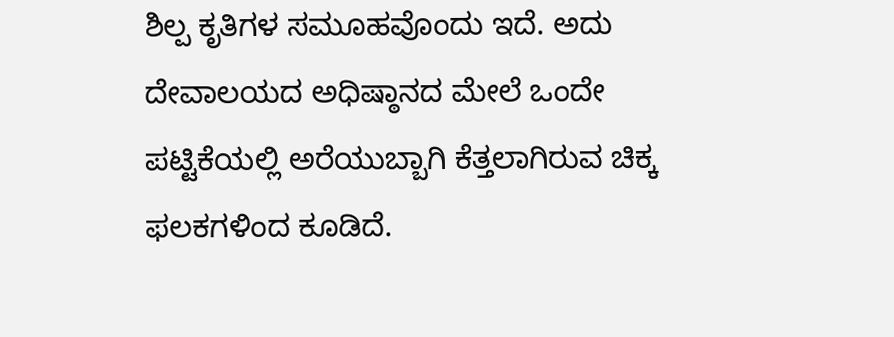ಶಿಲ್ಪ ಕೃತಿಗಳ ಸಮೂಹವೊಂದು ಇದೆ. ಅದು ದೇವಾಲಯದ ಅಧಿಷ್ಠಾನದ ಮೇಲೆ ಒಂದೇ ಪಟ್ಟಿಕೆಯಲ್ಲಿ ಅರೆಯುಬ್ಬಾಗಿ ಕೆತ್ತಲಾಗಿರುವ ಚಿಕ್ಕ ಫಲಕಗಳಿಂದ ಕೂಡಿದೆ.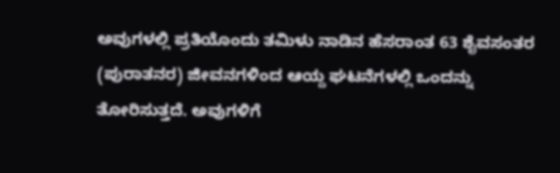ಅವುಗಳಲ್ಲಿ ಪ್ರತಿಯೊಂದು ತಮಿಳು ನಾಡಿನ ಹೆಸರಾಂತ 63 ಶೈವಸಂತರ (ಪುರಾತನರ) ಜೀವನಗಳಿಂದ ಆಯ್ದ ಘಟನೆಗಳಲ್ಲಿ ಒಂದನ್ನು ತೋರಿಸುತ್ತದೆ. ಅವುಗಳಿಗೆ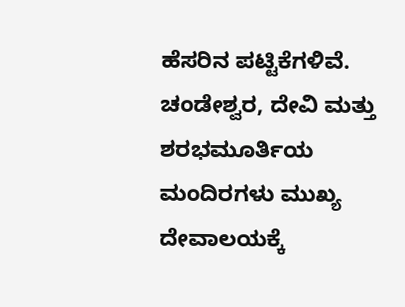ಹೆಸರಿನ ಪಟ್ಟಿಕೆಗಳಿವೆ. ಚಂಡೇಶ್ವರ, ದೇವಿ ಮತ್ತು ಶರಭಮೂರ್ತಿಯ ಮಂದಿರಗಳು ಮುಖ್ಯ ದೇವಾಲಯಕ್ಕೆ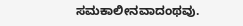ಸಮಕಾಲೀನವಾದಂಥವು.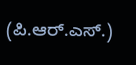(ಪಿ.ಆರ್.ಎಸ್.)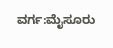ವರ್ಗ:ಮೈಸೂರು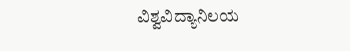ವಿಶ್ವವಿದ್ಯಾನಿಲಯ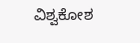ವಿಶ್ವಕೋಶ